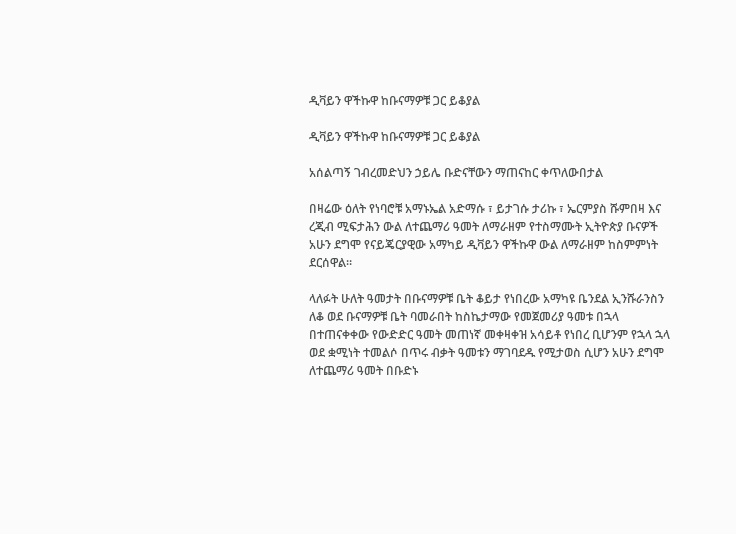ዲቫይን ዋችኩዋ ከቡናማዎቹ ጋር ይቆያል

ዲቫይን ዋችኩዋ ከቡናማዎቹ ጋር ይቆያል

አሰልጣኝ ገብረመድህን ኃይሌ ቡድናቸውን ማጠናከር ቀጥለውበታል

በዛሬው ዕለት የነባሮቹ አማኑኤል አድማሱ ፣ ይታገሱ ታሪኩ ፣ ኤርምያስ ሹምበዛ እና ረጂብ ሚፍታሕን ውል ለተጨማሪ ዓመት ለማራዘም የተስማሙት ኢትዮጵያ ቡናዎች አሁን ደግሞ የናይጄርያዊው አማካይ ዲቫይን ዋችኩዋ ውል ለማራዘም ከስምምነት ደርሰዋል።

ላለፉት ሁለት ዓመታት በቡናማዎቹ ቤት ቆይታ የነበረው አማካዩ ቤንደል ኢንሹራንስን ለቆ ወደ ቡናማዎቹ ቤት ባመራበት ከስኬታማው የመጀመሪያ ዓመቱ በኋላ በተጠናቀቀው የውድድር ዓመት መጠነኛ መቀዛቀዝ አሳይቶ የነበረ ቢሆንም የኋላ ኋላ ወደ ቋሚነት ተመልሶ በጥሩ ብቃት ዓመቱን ማገባደዱ የሚታወስ ሲሆን አሁን ደግሞ ለተጨማሪ ዓመት በቡድኑ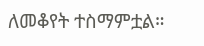ለመቆየት ተስማምቷል።